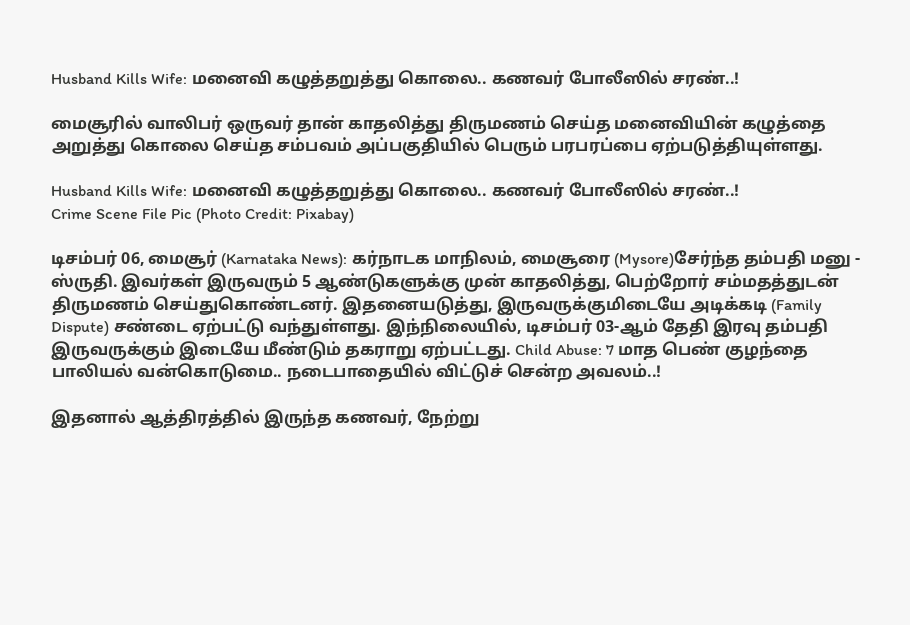Husband Kills Wife: மனைவி கழுத்தறுத்து கொலை.. கணவர் போலீஸில் சரண்..!

மைசூரில் வாலிபர் ஒருவர் தான் காதலித்து திருமணம் செய்த மனைவியின் கழுத்தை அறுத்து கொலை செய்த சம்பவம் அப்பகுதியில் பெரும் பரபரப்பை ஏற்படுத்தியுள்ளது.

Husband Kills Wife: மனைவி கழுத்தறுத்து கொலை.. கணவர் போலீஸில் சரண்..!
Crime Scene File Pic (Photo Credit: Pixabay)

டிசம்பர் 06, மைசூர் (Karnataka News): கர்நாடக மாநிலம், மைசூரை (Mysore)சேர்ந்த தம்பதி மனு - ஸ்ருதி. இவர்கள் இருவரும் 5 ஆண்டுகளுக்கு முன் காதலித்து, பெற்றோர் சம்மதத்துடன் திருமணம் செய்துகொண்டனர். இதனையடுத்து, இருவருக்குமிடையே அடிக்கடி (Family Dispute) சண்டை ஏற்பட்டு வந்துள்ளது. இந்நிலையில், டிசம்பர் 03-ஆம் தேதி இரவு தம்பதி இருவருக்கும் இடையே மீண்டும் தகராறு ஏற்பட்டது. Child Abuse: 7 மாத பெண் குழந்தை பாலியல் வன்கொடுமை.. நடைபாதையில் விட்டுச் சென்ற அவலம்..!

இதனால் ஆத்திரத்தில் இருந்த கணவர், நேற்று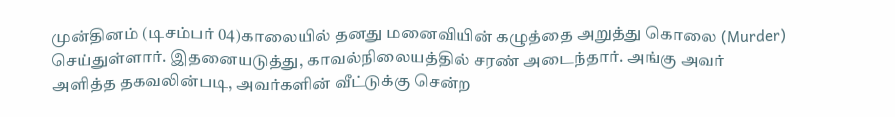முன்தினம் (டிசம்பர் 04)காலையில் தனது மனைவியின் கழுத்தை அறுத்து கொலை (Murder) செய்துள்ளார். இதனையடுத்து, காவல்நிலையத்தில் சரண் அடைந்தார். அங்கு அவர் அளித்த தகவலின்படி, அவர்களின் வீட்டுக்கு சென்ற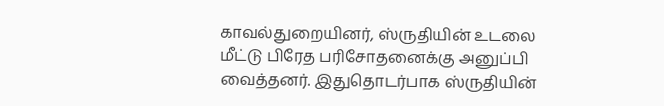காவல்துறையினர், ஸ்ருதியின் உடலை மீட்டு பிரேத பரிசோதனைக்கு அனுப்பி வைத்தனர். இதுதொடர்பாக ஸ்ருதியின்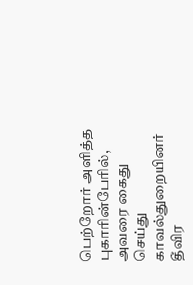பெற்றோர் அளித்த புகாரின்பேரில், அவரை கைது செய்து காவல்துறையினர் தீவிர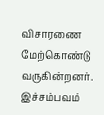விசாரணை மேற்கொண்டு வருகின்றனர். இச்சம்பவம்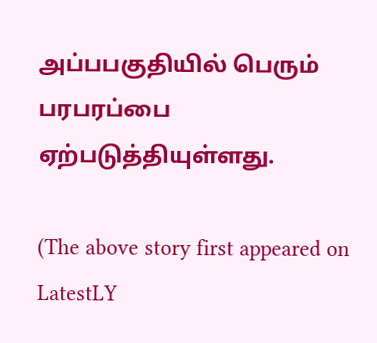அப்பபகுதியில் பெரும் பரபரப்பை ஏற்படுத்தியுள்ளது.

(The above story first appeared on LatestLY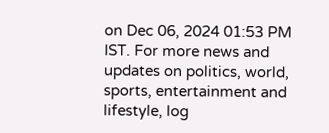on Dec 06, 2024 01:53 PM IST. For more news and updates on politics, world, sports, entertainment and lifestyle, log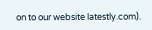on to our website latestly.com).